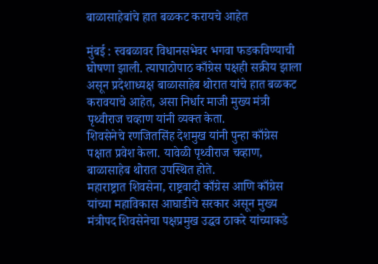बाळासाहेबांचे हात बळकट करायचे आहेत

मुंबई : स्वबळावर विधानसभेवर भगवा फडकविण्याची घोषणा झाली. त्यापाठोपाठ काँग्रेस पक्षही सक्रीय झाला असून प्रदेशाध्यक्ष बाळासाहेब थोरात यांचे हात बळकट करावयाचे आहेत, असा निर्धार माजी मुख्य मंत्री पृथ्वीराज चव्हाण यांनी व्यक्त केता.
शिवसेनेचे रणजितसिंह देशमुख यांनी पुन्हा काँग्रेस पक्षात प्रवेश केला. यावेळी पृथ्वीराज चव्हाण, बाळासाहेब थोरात उपस्थित होते.
महाराष्ट्रात शिवसेना, राष्ट्रवादी काँग्रेस आणि काँग्रेस यांच्या महाविकास आघाडीचे सरकार असून मुख्य मंत्रीपद शिवसेनेचा पक्षप्रमुख उद्धव ठाकरे यांच्याकडे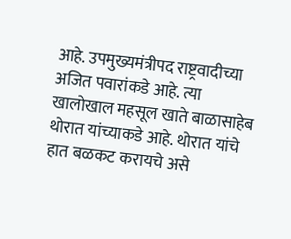आहे. उपमुख्यमंत्रीपद राष्ट्रवादीच्या अजित पवारांकडे आहे. त्या खालोखाल महसूल खाते बाळासाहेब थोरात यांच्याकडे आहे. थोरात यांचे हात बळकट करायचे असे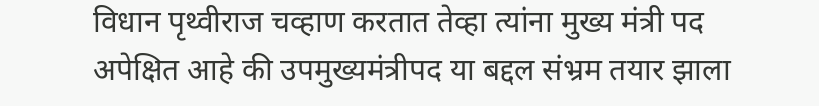विधान पृथ्वीराज चव्हाण करतात तेव्हा त्यांना मुख्य मंत्री पद अपेक्षित आहे की उपमुख्यमंत्रीपद या बद्दल संभ्रम तयार झाला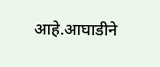आहे.आघाडीने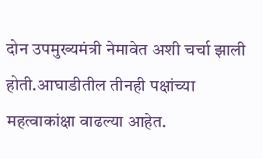दोन उपमुख्यमंत्री नेमावेत अशी चर्चा झाली होती.आघाडीतील तीनही पक्षांच्या महत्वाकांक्षा वाढल्या आहेत.